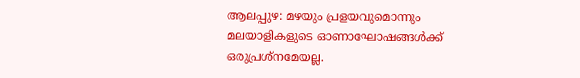ആലപ്പുഴ: മഴയും പ്രളയവുമൊന്നും മലയാളികളുടെ ഓണാഘോഷങ്ങൾക്ക് ഒരുപ്രശ്നമേയല്ല.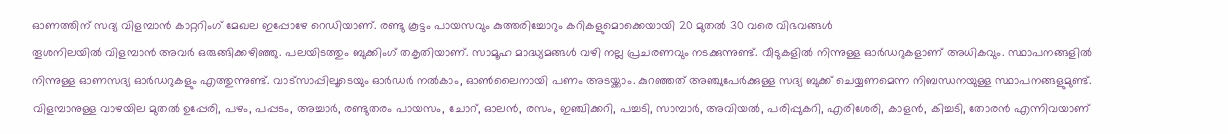ഓണത്തിന് സദ്യ വിളമ്പാൻ കാറ്ററിംഗ് മേഖല ഇപ്പോഴേ റെഡിയാണ്. രണ്ടു കൂട്ടം പായസവും കുത്തരിച്ചോറും കറികളുമൊക്കെയായി 20 മുതൽ 30 വരെ വിഭവങ്ങൾ
തൂശനിലയിൽ വിളമ്പാൻ അവർ ഒരുങ്ങിക്കഴിഞ്ഞു. പലയിടത്തും ബുക്കിംഗ് തകൃതിയാണ്. സാമൂഹ മാദ്ധ്യമങ്ങൾ വഴി നല്ല പ്രചരണവും നടക്കുന്നുണ്ട്. വീടുകളിൽ നിന്നുള്ള ഓർഡറുകളാണ് അധികവും. സ്ഥാപനങ്ങളിൽ നിന്നുള്ള ഓണസദ്യ ഓർഡറുകളും എത്തുന്നുണ്ട്. വാട്സാപ്പിലൂടെയും ഓർഡർ നൽകാം, ഓൺലൈനായി പണം അടയ്ക്കാം. കുറഞ്ഞത് അഞ്ചുപേർക്കുള്ള സദ്യ ബുക്ക് ചെയ്യണമെന്ന നിബന്ധനയുള്ള സ്ഥാപനങ്ങളുമുണ്ട്.
വിളമ്പാനുള്ള വാഴയില മുതൽ ഉപ്പേരി, പഴം, പപ്പടം, അച്ചാർ, രണ്ടുതരം പായസം, ചോറ്, ഓലൻ, രസം, ഇഞ്ചിക്കറി, പച്ചടി, സാമ്പാർ, അവിയൽ, പരിപ്പുകറി, എരിശേരി, കാളൻ, കിച്ചടി, തോരൻ എന്നിവയാണ്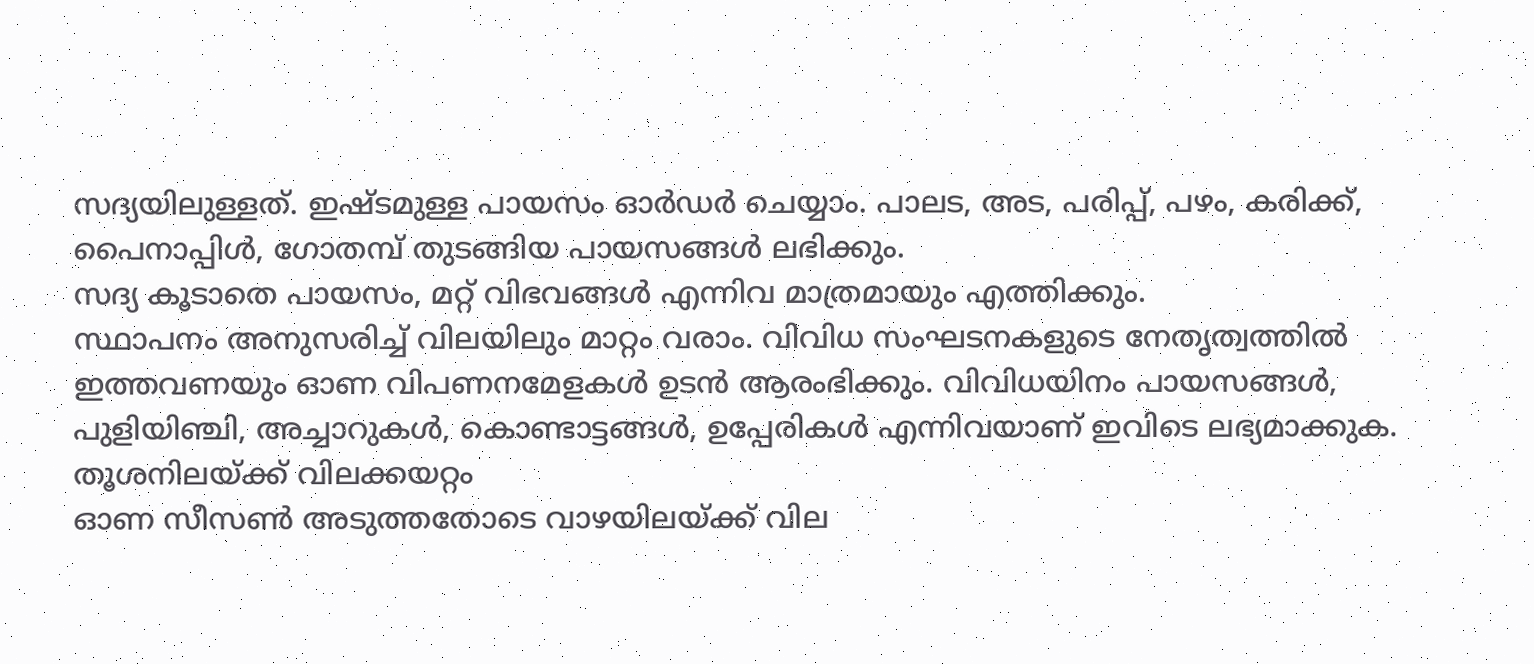സദ്യയിലുള്ളത്. ഇഷ്ടമുള്ള പായസം ഓർഡർ ചെയ്യാം. പാലട, അട, പരിപ്പ്, പഴം, കരിക്ക്, പൈനാപ്പിൾ, ഗോതമ്പ് തുടങ്ങിയ പായസങ്ങൾ ലഭിക്കും.
സദ്യ കൂടാതെ പായസം, മറ്റ് വിഭവങ്ങൾ എന്നിവ മാത്രമായും എത്തിക്കും.
സ്ഥാപനം അനുസരിച്ച് വിലയിലും മാറ്റം വരാം. വിവിധ സംഘടനകളുടെ നേതൃത്വത്തിൽ ഇത്തവണയും ഓണ വിപണനമേളകൾ ഉടൻ ആരംഭിക്കും. വിവിധയിനം പായസങ്ങൾ, പുളിയിഞ്ചി, അച്ചാറുകൾ, കൊണ്ടാട്ടങ്ങൾ, ഉപ്പേരികൾ എന്നിവയാണ് ഇവിടെ ലഭ്യമാക്കുക.
തൂശനിലയ്ക്ക് വിലക്കയറ്റം
ഓണ സീസൺ അടുത്തതോടെ വാഴയിലയ്ക്ക് വില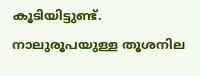കൂടിയിട്ടുണ്ട്. നാലുരൂപയുള്ള തൂശനില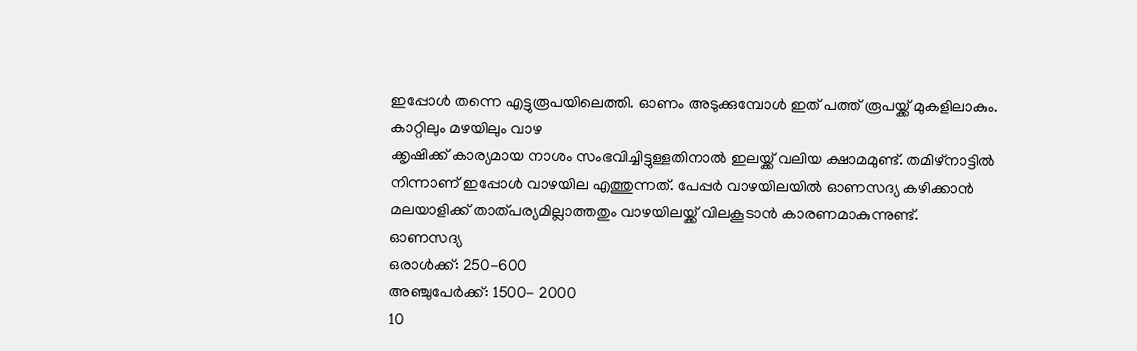ഇപ്പോൾ തന്നെ എട്ടുരൂപയിലെത്തി. ഓണം അടുക്കുമ്പോൾ ഇത് പത്ത് രൂപയ്ക്ക് മുകളിലാകും. കാറ്റിലും മഴയിലും വാഴ
ക്കൃഷിക്ക് കാര്യമായ നാശം സംഭവിച്ചിട്ടുള്ളതിനാൽ ഇലയ്ക്ക് വലിയ ക്ഷാമമുണ്ട്. തമിഴ്നാട്ടിൽ നിന്നാണ് ഇപ്പോൾ വാഴയില എത്തുന്നത്. പേപ്പർ വാഴയിലയിൽ ഓണസദ്യ കഴിക്കാൻ മലയാളിക്ക് താത്പര്യമില്ലാത്തതും വാഴയിലയ്ക്ക് വിലകൂടാൻ കാരണമാകുന്നുണ്ട്.
ഓണസദ്യ
ഒരാൾക്ക്: 250-600
അഞ്ചുപേർക്ക്: 1500- 2000
10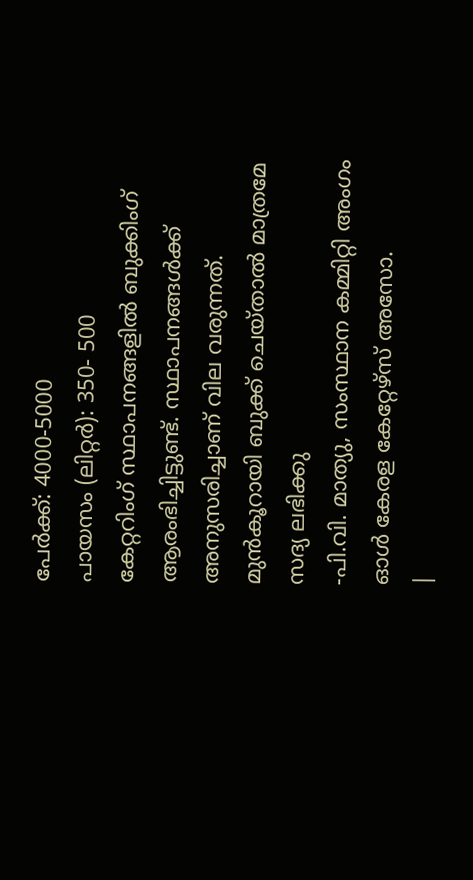പേർക്ക്: 4000-5000
പായസം (ലിറ്റർ): 350- 500
കേറ്ററിംഗ് സ്ഥാപനങ്ങളിൽ ബുക്കിംഗ് ആരംഭിച്ചിട്ടുണ്ട്. സ്ഥാപനങ്ങൾക്ക് അനുസരിച്ചാണ് വില വരുന്നത്. മുൻകൂറായി ബുക്ക് ചെയ്താൽ മാത്രമേ സദ്യ ലഭിക്കു
-പി.വി. മാത്യു, സംസ്ഥാന കമ്മിറ്റി അംഗം
ഓൾ കേരള കേറ്റേഴ്സ് അസോ.
|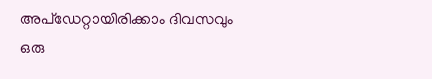അപ്ഡേറ്റായിരിക്കാം ദിവസവും
ഒരു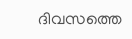ദിവസത്തെ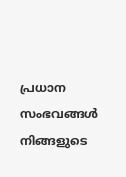പ്രധാന സംഭവങ്ങൾ നിങ്ങളുടെ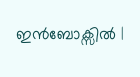ഇൻബോക്സിൽ |